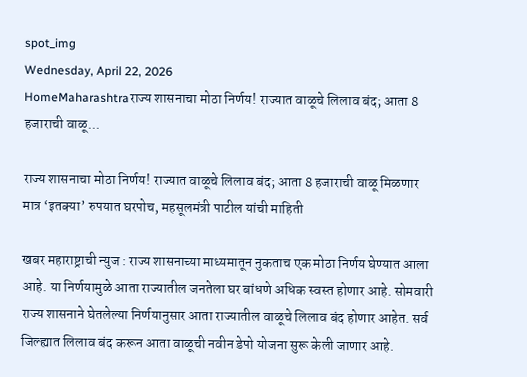spot_img
Wednesday, April 22, 2026
HomeMaharashtraराज्य शासनाचा मोठा निर्णय! राज्यात वाळूचे लिलाव बंद; आता 8 हजाराची वाळू...

राज्य शासनाचा मोठा निर्णय! राज्यात वाळूचे लिलाव बंद; आता 8 हजाराची वाळू मिळणार मात्र ‘इतक्या’ रुपयात घरपोच, महसूलमंत्री पाटील यांची माहिती

खबर महाराष्ट्राची न्युज : राज्य शासनाच्या माध्यमातून नुकताच एक मोठा निर्णय घेण्यात आला आहे. या निर्णयामुळे आता राज्यातील जनतेला घर बांधणे अधिक स्वस्त होणार आहे. सोमवारी राज्य शासनाने घेतलेल्या निर्णयानुसार आता राज्यातील वाळूचे लिलाव बंद होणार आहेत. सर्व जिल्ह्यात लिलाव बंद करून आता वाळूची नवीन डेपो योजना सुरू केली जाणार आहे.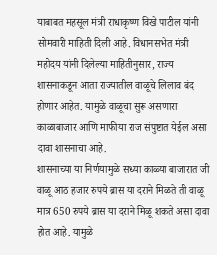याबाबत महसूल मंत्री राधाकृष्ण विखे पाटील यांनी सोमवारी माहिती दिली आहे. विधानसभेत मंत्री महोदय यांनी दिलेल्या माहितीनुसार, राज्य शासनाकडून आता राज्यातील वाळूचे लिलाव बंद होणार आहेत. यामुळे वाळूचा सुरू असणारा काळाबाजार आणि माफीया राज संपुष्टात येईल असा दावा शासनाचा आहे.
शासनाच्या या निर्णयामुळे सध्या काळ्या बाजारात जी वाळू आठ हजार रुपये ब्रास या दराने मिळते ती वाळू मात्र 650 रुपये ब्रास या दराने मिळू शकते असा दावा होत आहे. यामुळे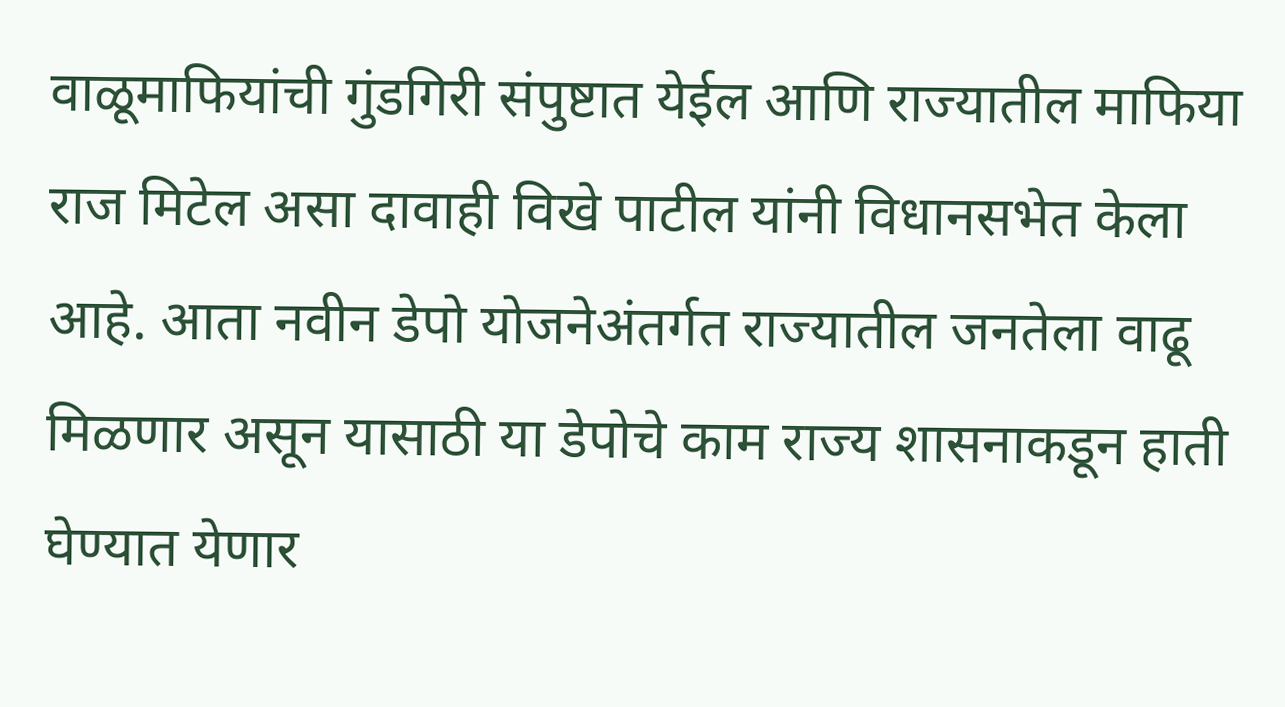वाळूमाफियांची गुंडगिरी संपुष्टात येईल आणि राज्यातील माफिया राज मिटेल असा दावाही विखे पाटील यांनी विधानसभेत केला आहे. आता नवीन डेपो योजनेअंतर्गत राज्यातील जनतेला वाढू मिळणार असून यासाठी या डेपोचे काम राज्य शासनाकडून हाती घेण्यात येणार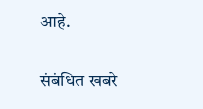आहे.

संबंधित खबरे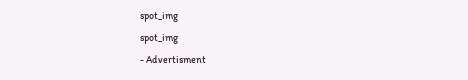spot_img
spot_img
- Advertisment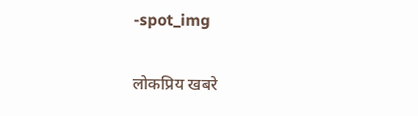-spot_img

लोकप्रिय खबरे